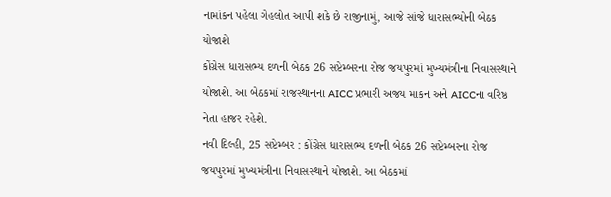નામાંકન પહેલા ગેહલોત આપી શકે છે રાજીનામું, આજે સાંજે ધારાસભ્યોની બેઠક યોજાશે
કોંગ્રેસ ધારાસભ્ય દળની બેઠક 26 સપ્ટેમ્બરના રોજ જયપુરમાં મુખ્યમંત્રીના નિવાસસ્થાને યોજાશે. આ બેઠકમાં રાજસ્થાનના AICC પ્રભારી અજય માકન અને AICCના વરિષ્ઠ નેતા હાજર રહેશે.
નવી દિલ્હી, 25 સપ્ટેમ્બર : કોંગ્રેસ ધારાસભ્ય દળની બેઠક 26 સપ્ટેમ્બરના રોજ જયપુરમાં મુખ્યમંત્રીના નિવાસસ્થાને યોજાશે. આ બેઠકમાં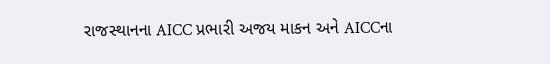રાજસ્થાનના AICC પ્રભારી અજય માકન અને AICCના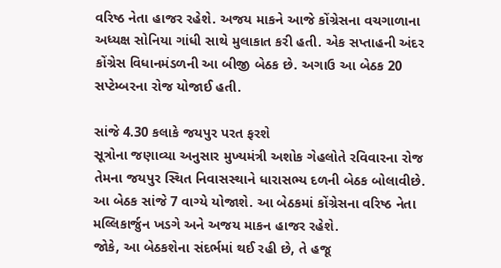વરિષ્ઠ નેતા હાજર રહેશે. અજય માકને આજે કોંગ્રેસના વચગાળાના અધ્યક્ષ સોનિયા ગાંધી સાથે મુલાકાત કરી હતી. એક સપ્તાહની અંદર કોંગ્રેસ વિધાનમંડળની આ બીજી બેઠક છે. અગાઉ આ બેઠક 20 સપ્ટેમ્બરના રોજ યોજાઈ હતી.

સાંજે 4.30 કલાકે જયપુર પરત ફરશે
સૂત્રોના જણાવ્યા અનુસાર મુખ્યમંત્રી અશોક ગેહલોતે રવિવારના રોજ તેમના જયપુર સ્થિત નિવાસસ્થાને ધારાસભ્ય દળની બેઠક બોલાવીછે. આ બેઠક સાંજે 7 વાગ્યે યોજાશે. આ બેઠકમાં કોંગ્રેસના વરિષ્ઠ નેતા મલ્લિકાર્જુન ખડગે અને અજય માકન હાજર રહેશે.
જોકે, આ બેઠકશેના સંદર્ભમાં થઈ રહી છે, તે હજૂ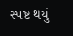સ્પષ્ટ થયું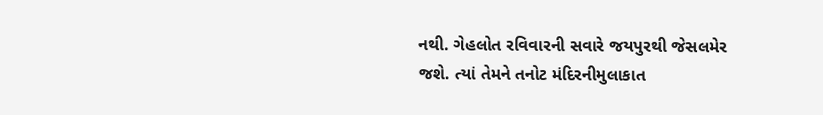નથી. ગેહલોત રવિવારની સવારે જયપુરથી જેસલમેર જશે. ત્યાં તેમને તનોટ મંદિરનીમુલાકાત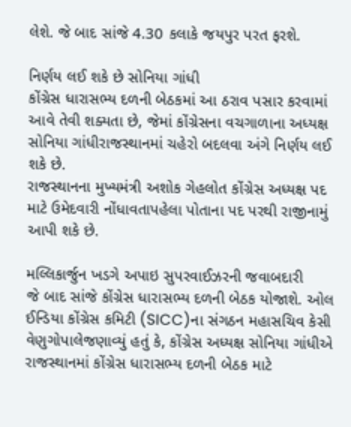લેશે. જે બાદ સાંજે 4.30 કલાકે જયપુર પરત ફરશે.

નિર્ણય લઈ શકે છે સોનિયા ગાંધી
કોંગ્રેસ ધારાસભ્ય દળની બેઠકમાં આ ઠરાવ પસાર કરવામાં આવે તેવી શક્યતા છે, જેમાં કોંગ્રેસના વચગાળાના અધ્યક્ષ સોનિયા ગાંધીરાજસ્થાનમાં ચહેરો બદલવા અંગે નિર્ણય લઈ શકે છે.
રાજસ્થાનના મુખ્યમંત્રી અશોક ગેહલોત કોંગ્રેસ અધ્યક્ષ પદ માટે ઉમેદવારી નોંધાવતાપહેલા પોતાના પદ પરથી રાજીનામું આપી શકે છે.

મલ્લિકાર્જુન ખડગે અપાઇ સુપરવાઈઝરની જવાબદારી
જે બાદ સાંજે કોંગ્રેસ ધારાસભ્ય દળની બેઠક યોજાશે. ઓલ ઈન્ડિયા કોંગ્રેસ કમિટી (SICC)ના સંગઠન મહાસચિવ કેસી વેણુગોપાલેજણાવ્યું હતું કે, કોંગ્રેસ અધ્યક્ષ સોનિયા ગાંધીએ રાજસ્થાનમાં કોંગ્રેસ ધારાસભ્ય દળની બેઠક માટે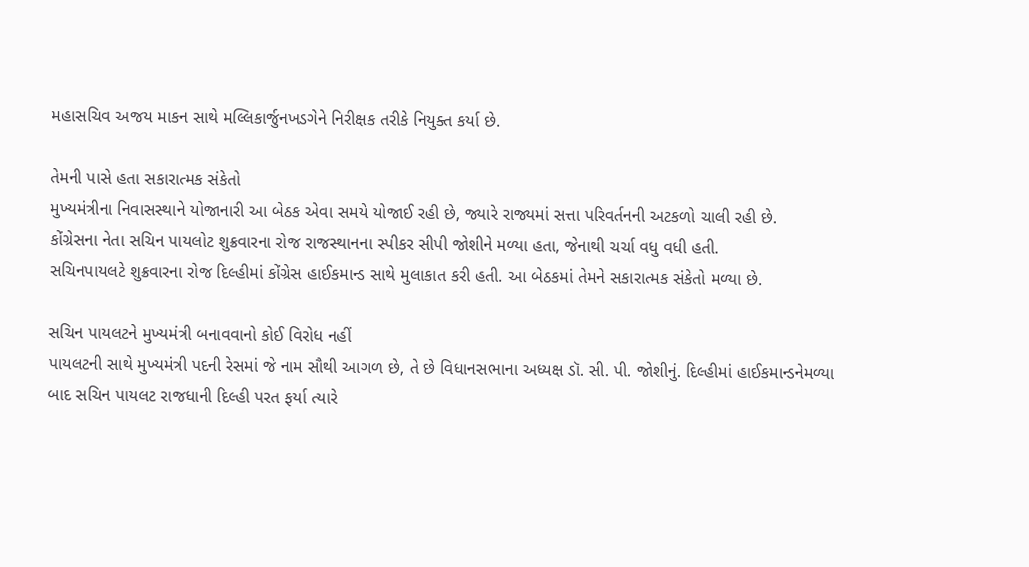મહાસચિવ અજય માકન સાથે મલ્લિકાર્જુનખડગેને નિરીક્ષક તરીકે નિયુક્ત કર્યા છે.

તેમની પાસે હતા સકારાત્મક સંકેતો
મુખ્યમંત્રીના નિવાસસ્થાને યોજાનારી આ બેઠક એવા સમયે યોજાઈ રહી છે, જ્યારે રાજ્યમાં સત્તા પરિવર્તનની અટકળો ચાલી રહી છે.
કોંગ્રેસના નેતા સચિન પાયલોટ શુક્રવારના રોજ રાજસ્થાનના સ્પીકર સીપી જોશીને મળ્યા હતા, જેનાથી ચર્ચા વધુ વધી હતી.
સચિનપાયલટે શુક્રવારના રોજ દિલ્હીમાં કોંગ્રેસ હાઈકમાન્ડ સાથે મુલાકાત કરી હતી. આ બેઠકમાં તેમને સકારાત્મક સંકેતો મળ્યા છે.

સચિન પાયલટને મુખ્યમંત્રી બનાવવાનો કોઈ વિરોધ નહીં
પાયલટની સાથે મુખ્યમંત્રી પદની રેસમાં જે નામ સૌથી આગળ છે, તે છે વિધાનસભાના અધ્યક્ષ ડૉ. સી. પી. જોશીનું. દિલ્હીમાં હાઈકમાન્ડનેમળ્યા બાદ સચિન પાયલટ રાજધાની દિલ્હી પરત ફર્યા ત્યારે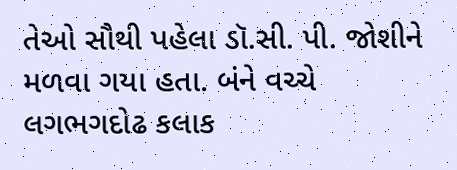તેઓ સૌથી પહેલા ડૉ.સી. પી. જોશીને મળવા ગયા હતા. બંને વચ્ચે લગભગદોઢ કલાક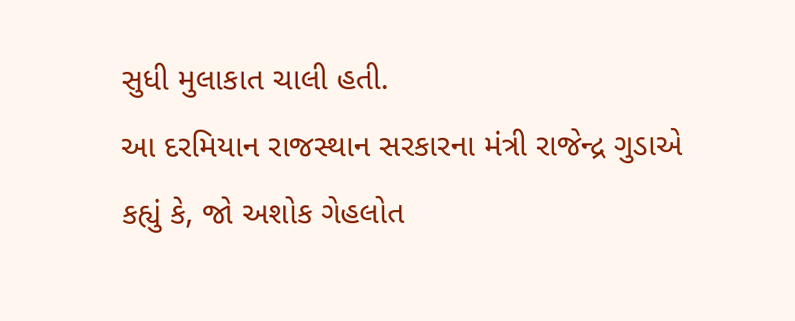સુધી મુલાકાત ચાલી હતી.
આ દરમિયાન રાજસ્થાન સરકારના મંત્રી રાજેન્દ્ર ગુડાએ કહ્યું કે, જો અશોક ગેહલોત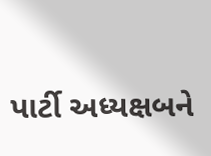પાર્ટી અધ્યક્ષબને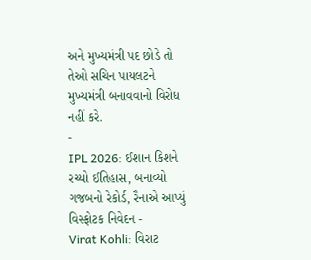અને મુખ્યમંત્રી પદ છોડે તો તેઓ સચિન પાયલટને મુખ્યમંત્રી બનાવવાનો વિરોધ નહીં કરે.
-
IPL 2026: ઈશાન કિશને રચ્યો ઈતિહાસ, બનાવ્યો ગજબનો રેકોર્ડ, રૈનાએ આપ્યું વિસ્ફોટક નિવેદન -
Virat Kohli: વિરાટ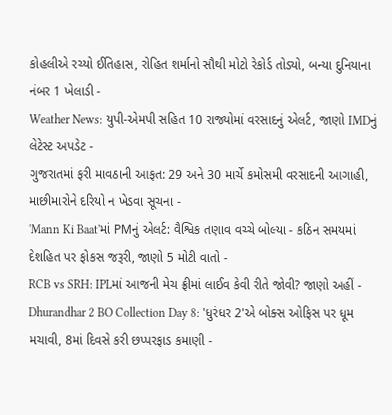કોહલીએ રચ્યો ઈતિહાસ, રોહિત શર્માનો સૌથી મોટો રેકોર્ડ તોડ્યો, બન્યા દુનિયાના નંબર 1 ખેલાડી -
Weather News: યુપી-એમપી સહિત 10 રાજ્યોમાં વરસાદનું એલર્ટ, જાણો IMDનું લેટેસ્ટ અપડેટ -
ગુજરાતમાં ફરી માવઠાની આફત: 29 અને 30 માર્ચે કમોસમી વરસાદની આગાહી, માછીમારોને દરિયો ન ખેડવા સૂચના -
'Mann Ki Baat'માં PMનું એલર્ટ: વૈશ્વિક તણાવ વચ્ચે બોલ્યા - કઠિન સમયમાં દેશહિત પર ફોકસ જરૂરી, જાણો 5 મોટી વાતો -
RCB vs SRH: IPLમાં આજની મેચ ફ્રીમાં લાઈવ કેવી રીતે જોવી? જાણો અહીં -
Dhurandhar 2 BO Collection Day 8: 'ધુરંધર 2'એ બોક્સ ઓફિસ પર ધૂમ મચાવી, 8માં દિવસે કરી છપ્પરફાડ કમાણી -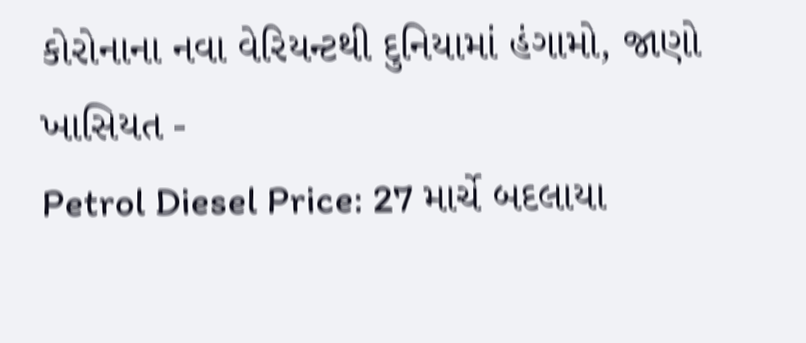કોરોનાના નવા વેરિયન્ટથી દુનિયામાં હંગામો, જાણો ખાસિયત -
Petrol Diesel Price: 27 માર્ચે બદલાયા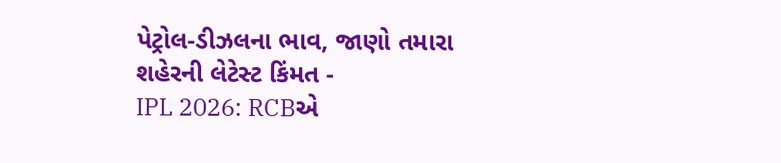પેટ્રોલ-ડીઝલના ભાવ, જાણો તમારા શહેરની લેટેસ્ટ કિંમત -
IPL 2026: RCBએ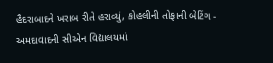હૈદરાબાદને ખરાબ રીતે હરાવ્યું, કોહલીની તોફાની બેટિંગ -
અમદાવાદની સીએન વિદ્યાલયમાં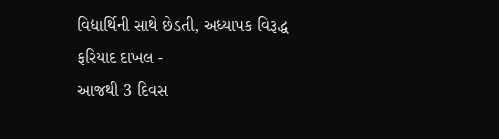વિદ્યાર્થિની સાથે છેડતી, અધ્યાપક વિરૂદ્ધ ફરિયાદ દાખલ -
આજથી 3 દિવસ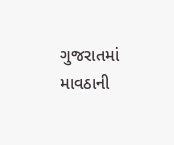ગુજરાતમાં માવઠાની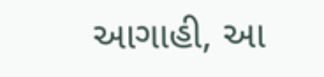આગાહી, આ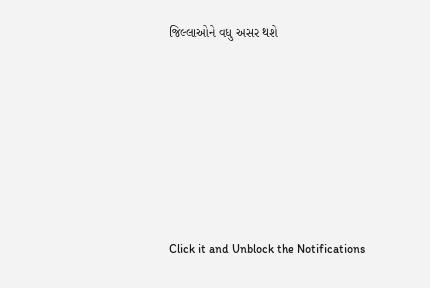જિલ્લાઓને વધુ અસર થશે








Click it and Unblock the Notifications